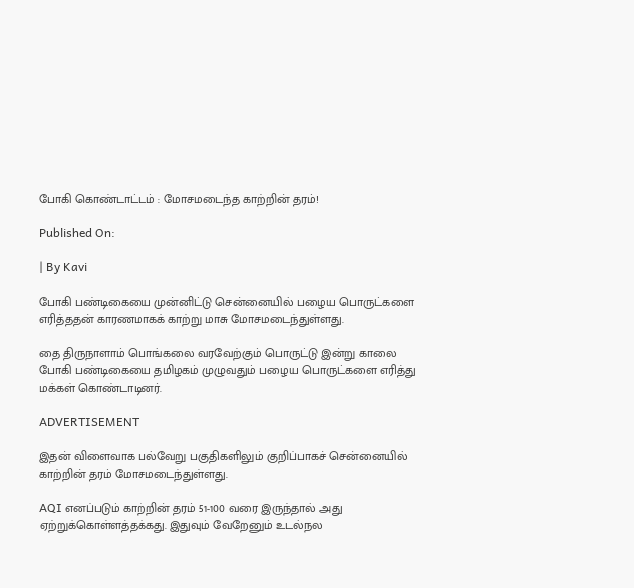போகி கொண்டாட்டம் : மோசமடைந்த காற்றின் தரம்!

Published On:

| By Kavi

போகி பண்டிகையை முன்னிட்டு சென்னையில் பழைய பொருட்களை எரித்ததன் காரணமாகக் காற்று மாசு மோசமடைந்துள்ளது.

தை திருநாளாம் பொங்கலை வரவேற்கும் பொருட்டு இன்று காலை போகி பண்டிகையை தமிழகம் முழுவதும் பழைய பொருட்களை எரித்து மக்கள் கொண்டாடினர்.

ADVERTISEMENT

இதன் விளைவாக பல்வேறு பகுதிகளிலும் குறிப்பாகச் சென்னையில் காற்றின் தரம் மோசமடைந்துள்ளது.

AQI எனப்படும் காற்றின் தரம் 51-100 வரை இருந்தால் அது ஏற்றுக்கொள்ளத்தக்கது. இதுவும் வேறேனும் உடல்நல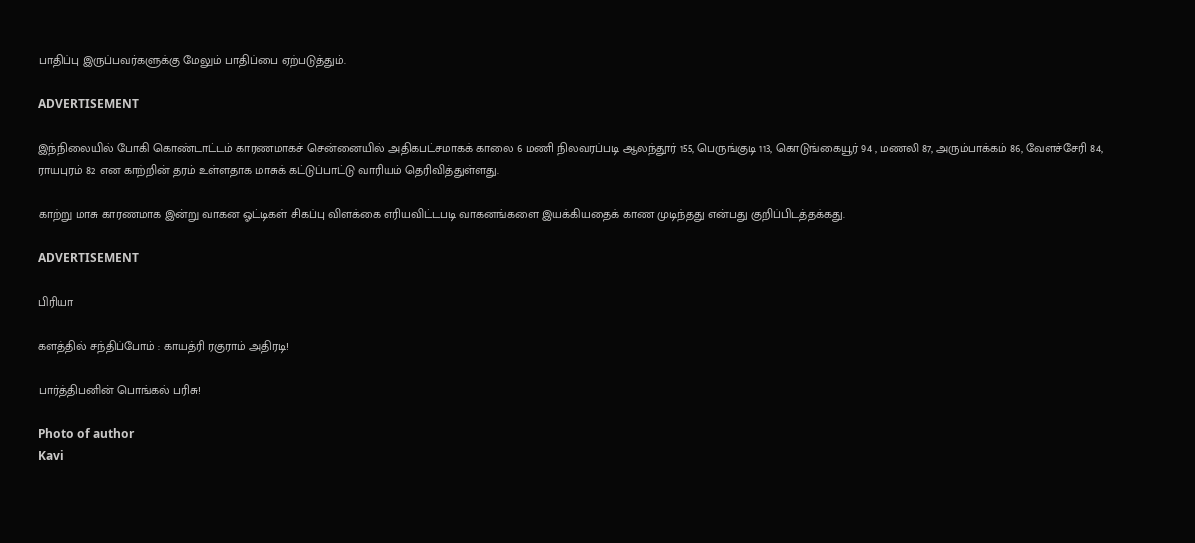பாதிப்பு இருப்பவர்களுக்கு மேலும் பாதிப்பை ஏற்படுத்தும்.

ADVERTISEMENT

இந்நிலையில் போகி கொண்டாட்டம் காரணமாகச் சென்னையில் அதிகபட்சமாகக் காலை 6 மணி நிலவரப்படி ஆலந்தூர் 155, பெருங்குடி 113, கொடுங்கையூர் 94 , மணலி 87, அரும்பாக்கம் 86, வேளச்சேரி 84, ராயபுரம் 82 என காற்றின் தரம் உள்ளதாக மாசுக் கட்டுப்பாட்டு வாரியம் தெரிவித்துள்ளது.

காற்று மாசு காரணமாக இன்று வாகன ஓட்டிகள் சிகப்பு விளக்கை எரியவிட்டபடி வாகனங்களை இயக்கியதைக் காண முடிந்தது என்பது குறிப்பிடத்தக்கது.

ADVERTISEMENT

பிரியா

களத்தில் சந்திப்போம் : காயத்ரி ரகுராம் அதிரடி!

பார்த்திபனின் பொங்கல் பரிசு!

Photo of author
Kavi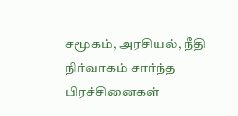சமூகம், அரசியல், நீதி நிர்வாகம் சார்ந்த பிரச்சினைகள்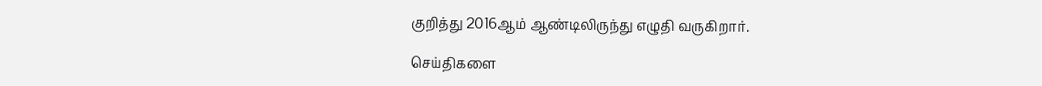குறித்து 2016ஆம் ஆண்டிலிருந்து எழுதி வருகிறார்.

செய்திகளை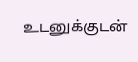உடனுக்குடன்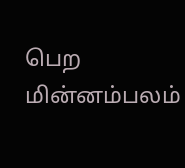பெற மின்னம்பலம்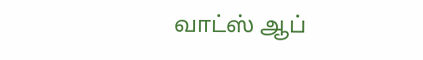வாட்ஸ் ஆப்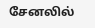சேனலில்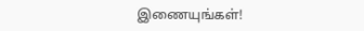இணையுங்கள்!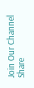Join Our Channel
Share